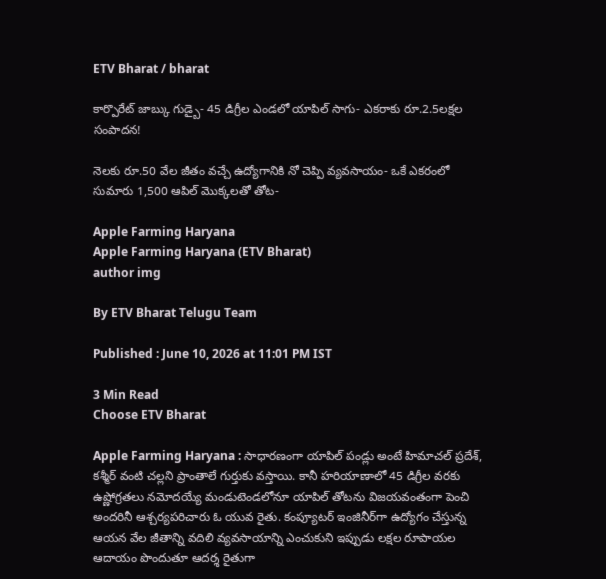ETV Bharat / bharat

కార్పొరేట్ జాబ్కు గుడ్బై- 45 డిగ్రీల ఎండలో యాపిల్ సాగు- ఎకరాకు రూ.2.5లక్షల సంపాదన!

నెలకు రూ.50 వేల జీతం వచ్చే ఉద్యోగానికి నో చెప్పి వ్యవసాయం- ఒకే ఎకరంలో సుమారు 1,500 ఆపిల్ మొక్కలతో తోట-

Apple Farming Haryana
Apple Farming Haryana (ETV Bharat)
author img

By ETV Bharat Telugu Team

Published : June 10, 2026 at 11:01 PM IST

3 Min Read
Choose ETV Bharat

Apple Farming Haryana : సాధారణంగా యాపిల్ పండ్లు అంటే హిమాచల్ ప్రదేశ్, కశ్మీర్ వంటి చల్లని ప్రాంతాలే గుర్తుకు వస్తాయి. కానీ హరియాణాలో 45 డిగ్రీల వరకు ఉష్ణోగ్రతలు నమోదయ్యే మండుటెండలోనూ యాపిల్ తోటను విజయవంతంగా పెంచి అందరినీ ఆశ్చర్యపరిచారు ఓ యువ రైతు. కంప్యూటర్ ఇంజినీర్‌గా ఉద్యోగం చేస్తున్న ఆయన వేల జీతాన్ని వదిలి వ్యవసాయాన్ని ఎంచుకుని ఇప్పుడు లక్షల రూపాయల ఆదాయం పొందుతూ ఆదర్శ రైతుగా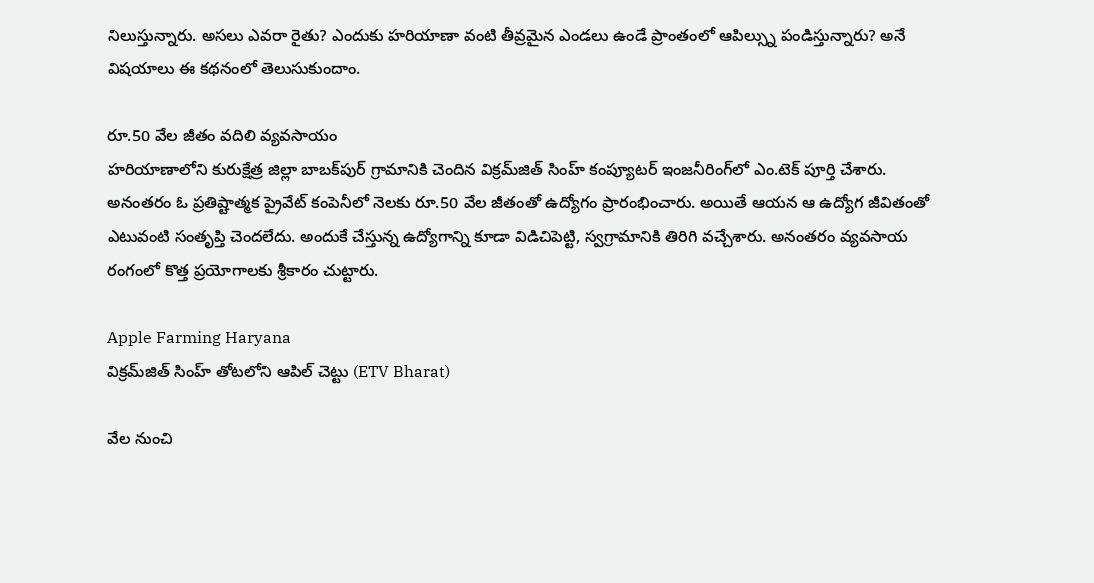నిలుస్తున్నారు. అసలు ఎవరా రైతు? ఎందుకు హరియాణా వంటి తీవ్రమైన ఎండలు ఉండే ప్రాంతంలో ఆపిల్స్ను పండిస్తున్నారు? అనే విషయాలు ఈ కథనంలో తెలుసుకుందాం.

రూ.50 వేల జీతం వదిలి వ్యవసాయం
హరియాణాలోని కురుక్షేత్ర జిల్లా బాబక్‌పుర్ గ్రామానికి చెందిన విక్రమ్‌జిత్ సింహ్ కంప్యూటర్ ఇంజనీరింగ్‌లో ఎం.టెక్ పూర్తి చేశారు. అనంతరం ఓ ప్రతిష్టాత్మక ప్రైవేట్ కంపెనీలో నెలకు రూ.50 వేల జీతంతో ఉద్యోగం ప్రారంభించారు. అయితే ఆయన ఆ ఉద్యోగ జీవితంతో ఎటువంటి సంతృప్తి చెందలేదు. అందుకే చేస్తున్న ఉద్యోగాన్ని కూడా విడిచిపెట్టి, స్వగ్రామానికి తిరిగి వచ్చేశారు. అనంతరం వ్యవసాయ రంగంలో కొత్త ప్రయోగాలకు శ్రీకారం చుట్టారు.

Apple Farming Haryana
విక్రమ్‌జిత్ సింహ్ తోటలోని ఆపిల్ చెట్టు (ETV Bharat)

వేల నుంచి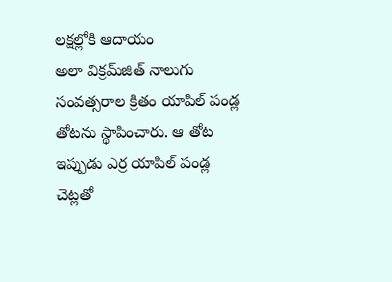లక్షల్లోకి ఆదాయం
అలా విక్రమ్‌జిత్ నాలుగు సంవత్సరాల క్రితం యాపిల్ పండ్ల తోటను స్థాపించారు. ఆ తోట ఇప్పుడు ఎర్ర యాపిల్ పండ్ల చెట్లతో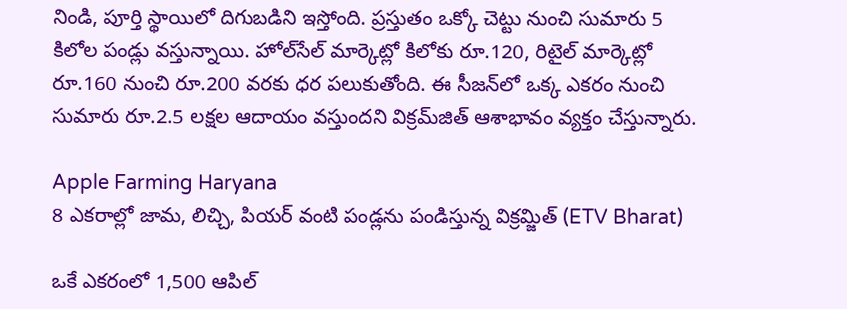నిండి, పూర్తి స్థాయిలో దిగుబడిని ఇస్తోంది. ప్రస్తుతం ఒక్కో చెట్టు నుంచి సుమారు 5 కిలోల పండ్లు వస్తున్నాయి. హోల్‌సేల్ మార్కెట్లో కిలోకు రూ.120, రిటైల్ మార్కెట్లో రూ.160 నుంచి రూ.200 వరకు ధర పలుకుతోంది. ఈ సీజన్‌లో ఒక్క ఎకరం నుంచి సుమారు రూ.2.5 లక్షల ఆదాయం వస్తుందని విక్రమ్‌జిత్ ఆశాభావం వ్యక్తం చేస్తున్నారు.

Apple Farming Haryana
8 ఎకరాల్లో జామ, లిచ్చి, పియర్ వంటి పండ్లను పండిస్తున్న విక్రమ్జిత్ (ETV Bharat)

ఒకే ఎకరంలో 1,500 ఆపిల్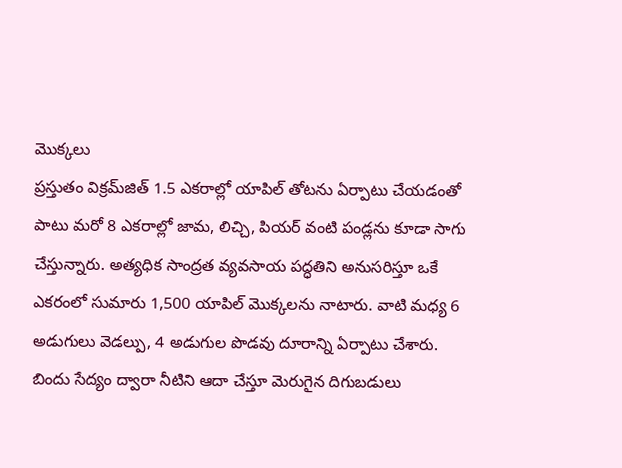మొక్కలు
ప్రస్తుతం విక్రమ్‌జిత్ 1.5 ఎకరాల్లో యాపిల్ తోటను ఏర్పాటు చేయడంతో పాటు మరో 8 ఎకరాల్లో జామ, లిచ్చి, పియర్ వంటి పండ్లను కూడా సాగు చేస్తున్నారు. అత్యధిక సాంద్రత వ్యవసాయ పద్ధతిని అనుసరిస్తూ ఒకే ఎకరంలో సుమారు 1,500 యాపిల్ మొక్కలను నాటారు. వాటి మధ్య 6 అడుగులు వెడల్పు, 4 అడుగుల పొడవు దూరాన్ని ఏర్పాటు చేశారు. బిందు సేద్యం ద్వారా నీటిని ఆదా చేస్తూ మెరుగైన దిగుబడులు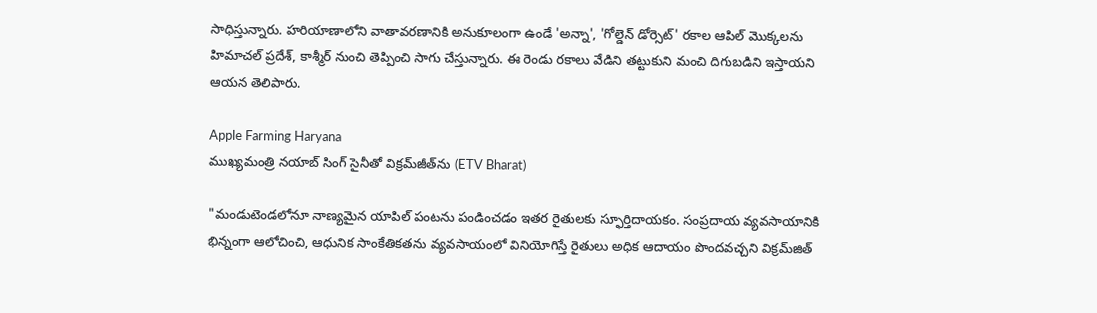సాధిస్తున్నారు. హరియాణాలోని వాతావరణానికి అనుకూలంగా ఉండే 'అన్నా', 'గోల్డెన్ డోర్సెట్' రకాల ఆపిల్ మొక్కలను హిమాచల్ ప్రదేశ్, కాశ్మీర్ నుంచి తెప్పించి సాగు చేస్తున్నారు. ఈ రెండు రకాలు వేడిని తట్టుకుని మంచి దిగుబడిని ఇస్తాయని ఆయన తెలిపారు.

Apple Farming Haryana
ముఖ్యమంత్రి నయాబ్ సింగ్ సైనీతో విక్రమ్‌జీత్‌ను (ETV Bharat)

"మండుటెండలోనూ నాణ్యమైన యాపిల్ పంటను పండించడం ఇతర రైతులకు స్ఫూర్తిదాయకం. సంప్రదాయ వ్యవసాయానికి భిన్నంగా ఆలోచించి, ఆధునిక సాంకేతికతను వ్యవసాయంలో వినియోగిస్తే రైతులు అధిక ఆదాయం పొందవచ్చని విక్రమ్‌జిత్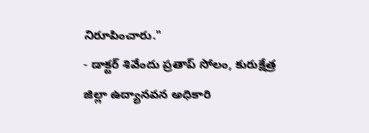నిరూపించారు."
- డాక్టర్ శివేందు ప్రతాప్ సోలం, కురుక్షేత్ర జిల్లా ఉద్యానవన అధికారి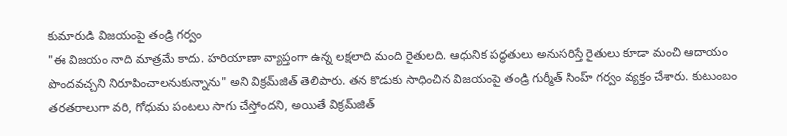కుమారుడి విజయంపై తండ్రి గర్వం
"ఈ విజయం నాది మాత్రమే కాదు. హరియాణా వ్యాప్తంగా ఉన్న లక్షలాది మంది రైతులది. ఆధునిక పద్ధతులు అనుసరిస్తే రైతులు కూడా మంచి ఆదాయం పొందవచ్చని నిరూపించాలనుకున్నాను" అని విక్రమ్‌జిత్ తెలిపారు. తన కొడుకు సాధించిన విజయంపై తండ్రి గుర్మీత్ సింహ్ గర్వం వ్యక్తం చేశారు. కుటుంబం తరతరాలుగా వరి, గోధుమ పంటలు సాగు చేస్తోందని, అయితే విక్రమ్‌జిత్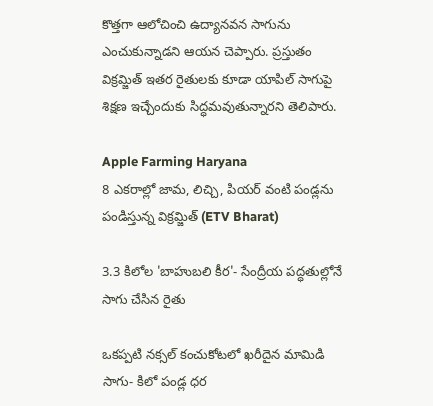కొత్తగా ఆలోచించి ఉద్యానవన సాగును ఎంచుకున్నాడని ఆయన చెప్పారు. ప్రస్తుతం విక్రమ్జిత్ ఇతర రైతులకు కూడా యాపిల్ సాగుపై శిక్షణ ఇచ్చేందుకు సిద్ధమవుతున్నారని తెలిపారు.

Apple Farming Haryana
8 ఎకరాల్లో జామ, లిచ్చి, పియర్ వంటి పండ్లను పండిస్తున్న విక్రమ్జిత్ (ETV Bharat)

3.3 కిలోల 'బాహుబలి కీర'- సేంద్రీయ పద్ధతుల్లోనే సాగు చేసిన రైతు

ఒకప్పటి నక్సల్ కంచుకోటలో ఖరీదైన మామిడి సాగు- కిలో పండ్ల ధర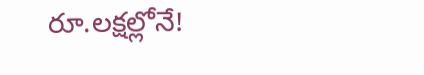రూ.లక్షల్లోనే!